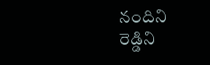నందిని రెడ్డిని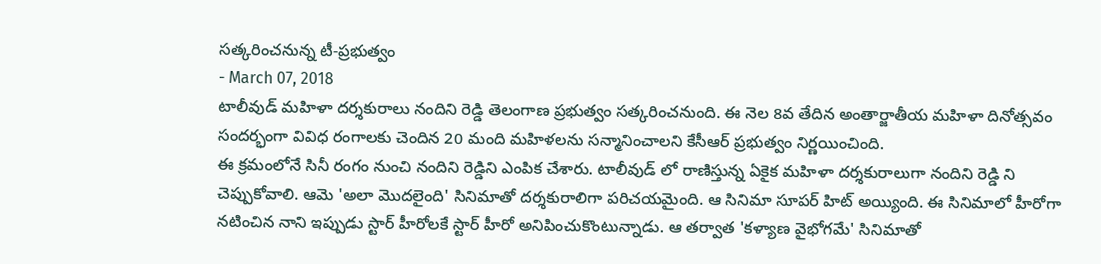సత్కరించనున్న టీ-ప్రభుత్వం
- March 07, 2018
టాలీవుడ్ మహిళా దర్శకురాలు నందిని రెడ్డి తెలంగాణ ప్రభుత్వం సత్కరించనుంది. ఈ నెల 8వ తేదిన అంతార్జాతీయ మహిళా దినోత్సవం సందర్భంగా వివిధ రంగాలకు చెందిన 20 మంది మహిళలను సన్మానించాలని కేసీఆర్ ప్రభుత్వం నిర్ణయించింది.
ఈ క్రమంలోనే సినీ రంగం నుంచి నందిని రెడ్డిని ఎంపిక చేశారు. టాలీవుడ్ లో రాణిస్తున్న ఏకైక మహిళా దర్శకురాలుగా నందిని రెడ్డి ని చెప్పుకోవాలి. ఆమె 'అలా మొదలైంది' సినిమాతో దర్శకురాలిగా పరిచయమైంది. ఆ సినిమా సూపర్ హిట్ అయ్యింది. ఈ సినిమాలో హీరోగా నటించిన నాని ఇప్పుడు స్టార్ హీరోలకే స్టార్ హీరో అనిపించుకొంటున్నాడు. ఆ తర్వాత 'కళ్యాణ వైభోగమే' సినిమాతో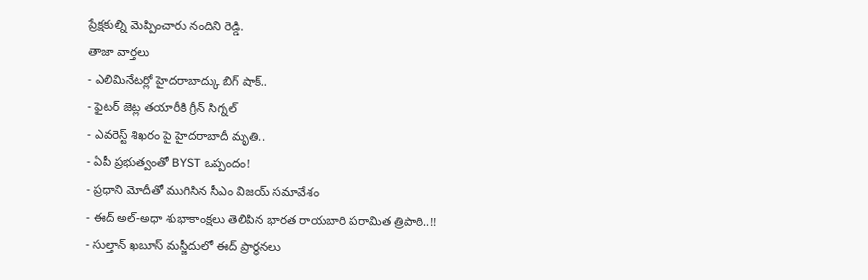ప్రేక్షకుల్ని మెప్పించారు నందిని రెడ్డి.
తాజా వార్తలు
- ఎలిమినేటర్లో హైదరాబాద్కు బిగ్ షాక్..
- ఫైటర్ జెట్ల తయారీకి గ్రీన్ సిగ్నల్
- ఎవరెస్ట్ శిఖరం పై హైదరాబాదీ మృతి..
- ఏపీ ప్రభుత్వంతో BYST ఒప్పందం!
- ప్రధాని మోదీతో ముగిసిన సీఎం విజయ్ సమావేశం
- ఈద్ అల్-అధా శుభాకాంక్షలు తెలిపిన భారత రాయబారి పరామిత త్రిపాఠి..!!
- సుల్తాన్ ఖబూస్ మస్జీదులో ఈద్ ప్రార్థనలు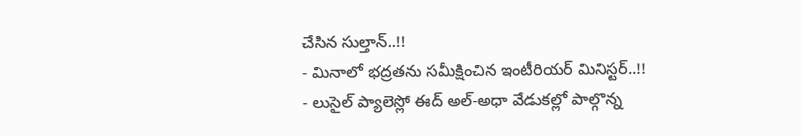చేసిన సుల్తాన్..!!
- మినాలో భద్రతను సమీక్షించిన ఇంటీరియర్ మినిస్టర్..!!
- లుసైల్ ప్యాలెస్లో ఈద్ అల్-అధా వేడుకల్లో పాల్గొన్న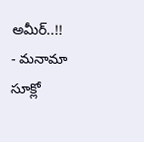అమీర్..!!
- మనామా సూక్లో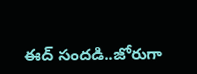ఈద్ సందడి..జోరుగా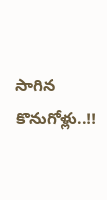సాగిన కొనుగోళ్లు..!!